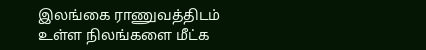இலங்கை ராணுவத்திடம் உள்ள நிலங்களை மீட்க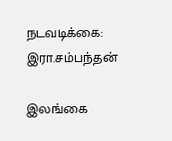நடவடிக்கை: இரா.சம்பந்தன்

இலங்கை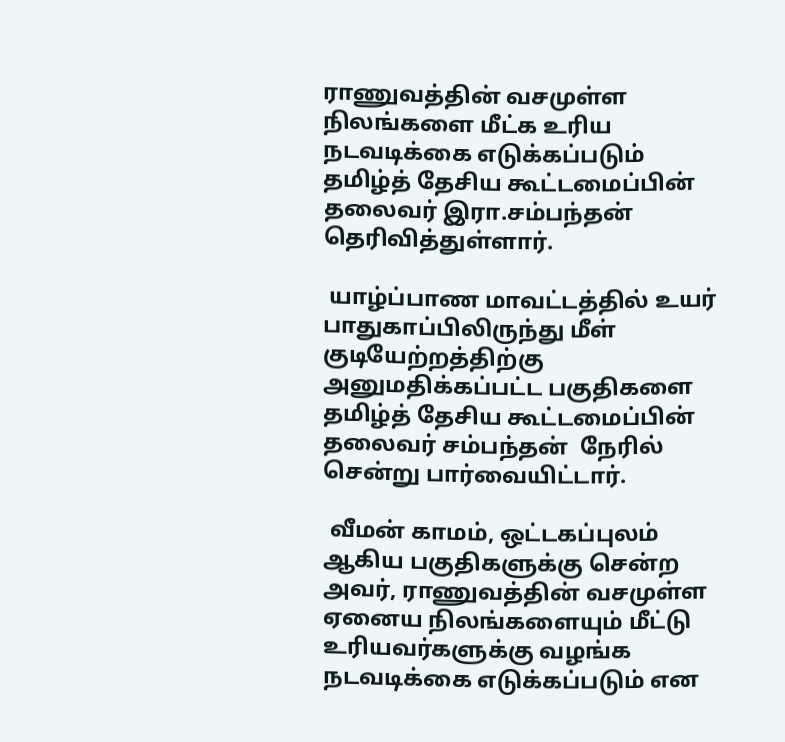ராணுவத்தின் வசமுள்ள நிலங்களை மீட்க உரிய நடவடிக்கை எடுக்கப்படும் தமிழ்த் தேசிய கூட்டமைப்பின் தலைவர் இரா.சம்பந்தன் தெரிவித்துள்ளார்‌.

 யாழ்ப்பாண மாவட்டத்தில் உயர் பாதுகாப்பிலிருந்து மீள் குடியேற்றத்திற்கு அனுமதிக்கப்பட்ட பகுதிகளை தமிழ்த் தேசிய கூட்டமைப்பின் தலைவர் சம்பந்தன்  நேரில் சென்று பார்வையிட்டார்.

 வீமன் காமம், ஒட்டகப்புலம் ஆகிய பகுதிகளுக்கு சென்ற அவர், ராணுவத்தின் வசமுள்ள ஏனைய நிலங்களையும் மீட்டு உரியவர்களுக்கு வழங்க நடவடிக்கை எடுக்கப்படும் என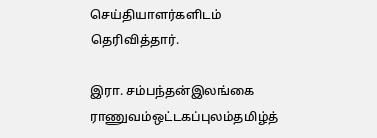செய்தியாளர்களிடம் தெரிவித்தார்.

இரா. சம்பந்தன்இலங்கை ராணுவம்ஒட்டகப்புலம்தமிழ்த்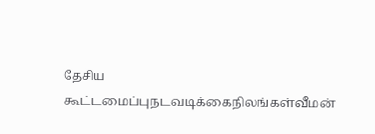தேசிய கூட்டமைப்புநடவடிக்கைநிலங்கள்வீமன்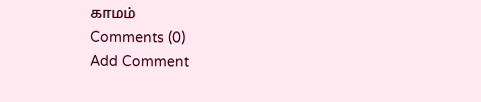காமம்
Comments (0)
Add Comment